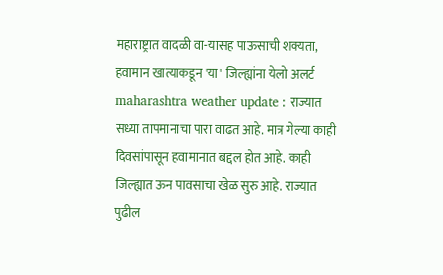महाराष्ट्रात वादळी वा-यासह पाऊसाची शक्यता, हवामान खात्याकडून 'या' जिल्ह्यांना येलो अलर्ट
maharashtra weather update : राज्यात सध्या तापमानाचा पारा वाढत आहे. मात्र गेल्या काही दिवसांपासून हवामानात बद्दल होत आहे. काही जिल्ह्यात ऊन पावसाचा खेळ सुरु आहे. राज्यात पुढील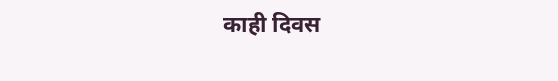काही दिवस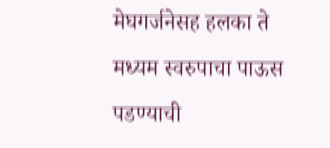मेघगर्जनेसह हलका ते मध्यम स्वरुपाचा पाऊस पडण्याची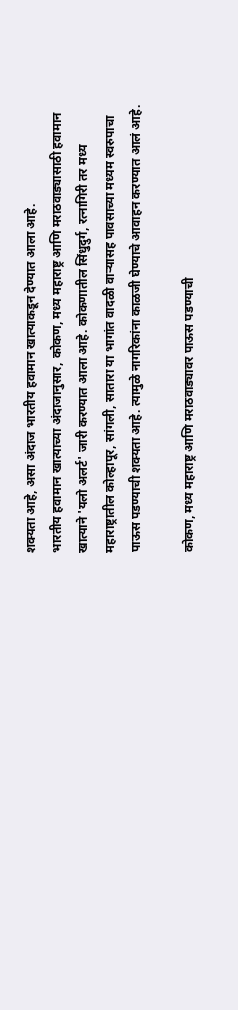शक्यता आहे, असा अंदाज भारतीय हवामान खात्याकडून देण्यात आला आहे.
भारतीय हवामान खात्याच्या अंदाजानुसार, कोकण, मध्य महाराष्ट्र आणि मराठवाड्यासाठी हवामान खात्याने 'यलो अलर्ट' जारी करण्यात आला आहे. कोकणातील सिंधुदुर्ग, रत्नागिरी तर मध्य महाराष्ट्रातील कोल्हापूर, सांगली, सातारा या भागांत वादळी वाऱ्यासह पावसाच्या मध्यम स्वरुपाचा पाऊस पडण्याची शक्यता आहे. त्यामुळे नागरिकांना काळजी घेण्याचे आवाहन करण्यात आलं आहे.

कोकण, मध्य महाराष्ट्र आणि मराठवाड्यावर पाऊस पडण्याची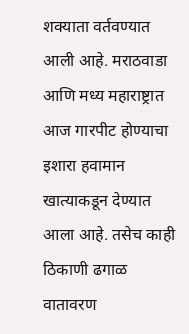शक्याता वर्तवण्यात आली आहे. मराठवाडा आणि मध्य महाराष्ट्रात आज गारपीट होण्याचा इशारा हवामान खात्याकडून देण्यात आला आहे. तसेच काही ठिकाणी ढगाळ वातावरण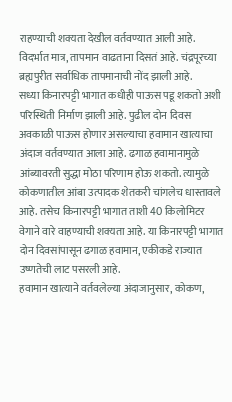राहण्याची शक्यता देखील वर्तवण्यात आली आहे. विदर्भात मात्र, तापमान वाढताना दिसतं आहे. चंद्रपूरच्या ब्रह्यपुरीत सर्वाधिक तापमानाची नोंद झाली आहे.
सध्या किनारपट्टी भागात कधीही पाऊस पडू शकतो अशी परिस्थिती निर्माण झाली आहे. पुढील दोन दिवस अवकाळी पाऊस होणार असल्याचा हवामान खात्याचा अंदाज वर्तवण्यात आला आहे. ढगाळ हवामानामुळे आंब्यावरती सुद्धा मोठा परिणाम होऊ शकतो. त्यामुळे कोकणातील आंबा उत्पादक शेतकरी चांगलेच धास्तावले आहे. तसेच किनारपट्टी भागात ताशी 40 किलोमिटर वेगाने वारे वाहण्याची शक्यता आहे. या किनारपट्टी भागात दोन दिवसांपासून ढगाळ हवामान, एकीकडे राज्यात उष्णतेची लाट पसरली आहे.
हवामान खात्याने वर्तवलेल्या अंदाजानुसार, कोकण,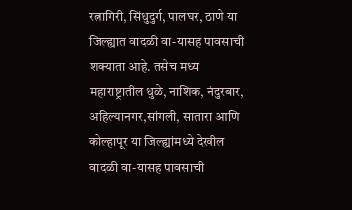रत्नागिरी, सिंधुदुर्ग, पालघर, ठाणे या जिल्ह्यात वादळी वा-यासह पावसाची शक्याता आहे. तसेच मध्य महाराष्ट्रातील धुळे, नाशिक, नंदुरबार, अहिल्यानगर,सांगली, सातारा आणि कोल्हापूर या जिल्ह्यांमध्ये देखील वादळी वा-यासह पावसाची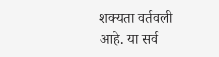शक्यता वर्तवली आहे. या सर्व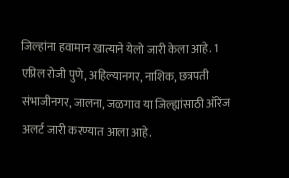जिल्हांना हवामान खात्याने येलो जारी केला आहे. 1 एप्रिल रोजी पुणे, अहिल्यानगर, नाशिक, छत्रपती संभाजीनगर, जालना, जळगाव या जिल्ह्यांसाठी ऑरेंज अलर्ट जारी करण्यात आला आहे.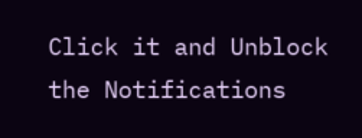Click it and Unblock the Notifications